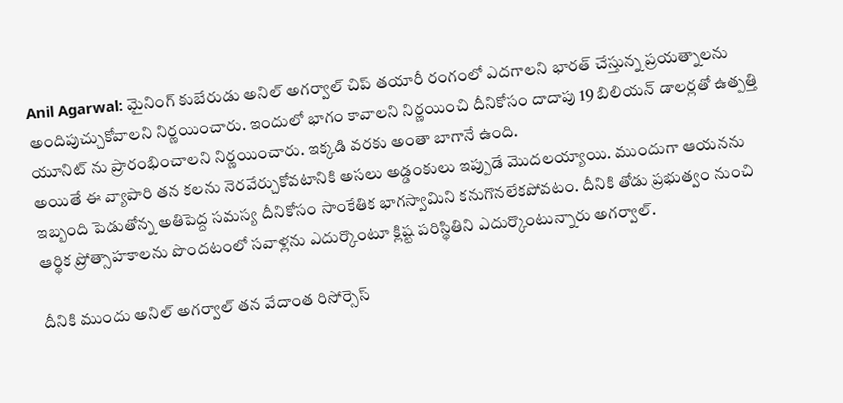Anil Agarwal: మైనింగ్ కుబేరుడు అనిల్ అగర్వాల్ చిప్ తయారీ రంగంలో ఎదగాలని భారత్ చేస్తున్న ప్రయత్నాలను అందిపుచ్చుకోవాలని నిర్ణయించారు. ఇందులో భాగం కావాలని నిర్ణయించి దీనికోసం దాదాపు 19 బిలియన్ డాలర్లతో ఉత్పత్తి యూనిట్ ను ప్రారంభించాలని నిర్ణయించారు. ఇక్కడి వరకు అంతా బాగానే ఉంది.
అయితే ఈ వ్యాపారి తన కలను నెరవేర్చుకోవటానికి అసలు అడ్డంకులు ఇప్పుడే మెుదలయ్యాయి. ముందుగా ఆయనను ఇబ్బంది పెడుతోన్న అతిపెద్ద సమస్య దీనికోసం సాంకేతిక భాగస్వామిని కనుగొనలేకపోవటం. దీనికి తోడు ప్రభుత్వం నుంచి ఆర్థిక ప్రోత్సాహకాలను పొందటంలో సవాళ్లను ఎదుర్కొంటూ క్లిష్ట పరిస్థితిని ఎదుర్కొంటున్నారు అగర్వాల్.

దీనికి ముందు అనిల్ అగర్వాల్ తన వేదాంత రిసోర్సెస్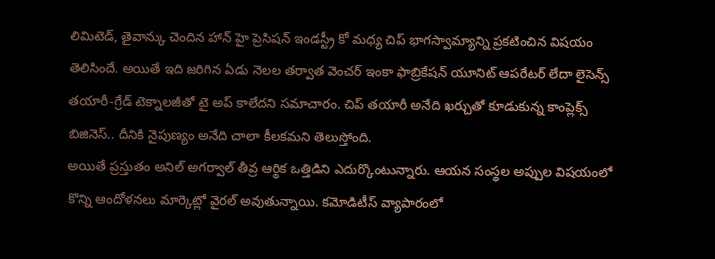లిమిటెడ్, తైవాన్కు చెందిన హాన్ హై ప్రెసిషన్ ఇండస్ట్రీ కో మధ్య చిప్ భాగస్వామ్యాన్ని ప్రకటించిన విషయం తెలిసిందే. అయితే ఇది జరిగిన ఏడు నెలల తర్వాత వెంచర్ ఇంకా ఫాబ్రికేషన్ యూనిట్ ఆపరేటర్ లేదా లైసెన్స్ తయారీ-గ్రేడ్ టెక్నాలజీతో టై అప్ కాలేదని సమాచారం. చిప్ తయారీ అనేది ఖర్చుతో కూడుకున్న కాంప్లెక్స్ బిజినెస్.. దీనికి నైపుణ్యం అనేది చాలా కీలకమని తెలుస్తోంది.
అయితే ప్రస్తుతం అనిల్ అగర్వాల్ తీవ్ర ఆర్థిక ఒత్తిడిని ఎదుర్కొంటున్నారు. ఆయన సంస్థల అప్పుల విషయంలో కొన్ని ఆందోళనలు మార్కెట్లో వైరల్ అవుతున్నాయి. కమోడిటీస్ వ్యాపారంలో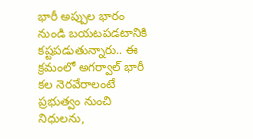భారీ అప్పుల భారం నుండి బయటపడటానికి కష్టపడుతున్నారు.. ఈ క్రమంలో అగర్వాల్ భారీ కల నెరవేరాలంటే ప్రభుత్వం నుంచి నిధులను,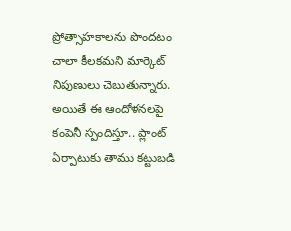ప్రోత్సాహకాలను పొందటం చాలా కీలకమని మార్కెట్ నిపుణులు చెబుతున్నారు.
అయితే ఈ ఆందోళనలపై కంపెనీ స్పందిస్తూ.. ప్లాంట్ ఏర్పాటుకు తాము కట్టుబడి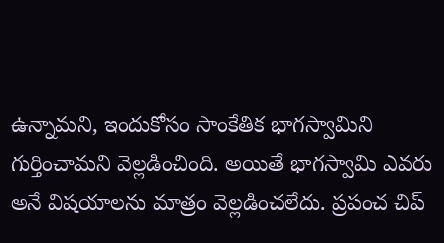ఉన్నామని, ఇందుకోసం సాంకేతిక భాగస్వామిని గుర్తించామని వెల్లడించింది. అయితే భాగస్వామి ఎవరు అనే విషయాలను మాత్రం వెల్లడించలేదు. ప్రపంచ చిప్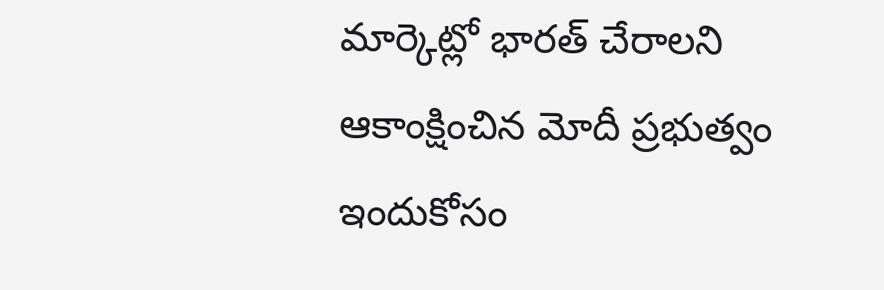మార్కెట్లో భారత్ చేరాలని ఆకాంక్షించిన మోదీ ప్రభుత్వం ఇందుకోసం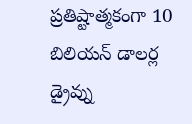ప్రతిష్టాత్మకంగా 10 బిలియన్ డాలర్ల డ్రైవ్ను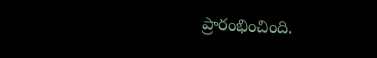ప్రారంభించింది.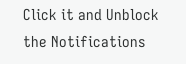Click it and Unblock the Notifications